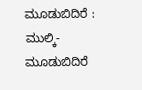ಮೂಡುಬಿದಿರೆ : ಮುಲ್ಕಿ-ಮೂಡುಬಿದಿರೆ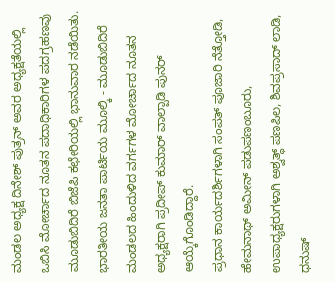ಮಂಡಲ ಅಧ್ಯಕ್ಷ ದಿನೇಶ್ ಪುತ್ರನ್ ಅವರ ಅಧ್ಯಕ್ಷತೆಯಲ್ಲಿ ಒಬಿಸಿ ಮೋರ್ಚಾದ ನೂತನ ಪದಾಧಿಕಾರಿಗಳ ಪದಗ್ರಹಣವು ಮೂಡುಬಿದಿರೆ ಬಿಜೆಪಿ ಕಛೇರಿಯಲ್ಲಿ ಭಾನುವಾರ ನಡೆಯಿತು.
ಭಾರತೀಯ ಜನತಾ ಪಾರ್ಟಿಯ ಮೂಲ್ಕಿ - ಮೂಡುಬಿದಿರೆ ಮಂಡಲದ ಹಿಂದುಳಿದ ವರ್ಗಗಳ ಮೋರ್ಚಾದ ನೂತನ ಅಧ್ಯಕ್ಷರಾಗಿ ಪ್ರದೀಪ್ ಕುಮಾರ್ ವಾಲ್ಪಾಡಿ ಪುನರ್ ಆಯ್ಕೆಗೊಂಡಿದ್ದಾರೆ.
ಪ್ರಧಾನ ಕಾರ್ಯದರ್ಶಿಗಳಾಗಿ ಸಂಪತ್ ಪೂಜಾರಿ ನೆತ್ತೋಡಿ, ಹೇಮನಾಥ್ ಅಮೀನ್ ಪಡುಪಣಂಬೂರು, ಉಪಾಧ್ಯಕ್ಷರುಗಳಾಗಿ ಅಶ್ವತ್ಥ್ ಪಣಪಿಲ, ಶಿವಪ್ರಸಾದ್ ಲಾಡಿ, ಧನುಷ್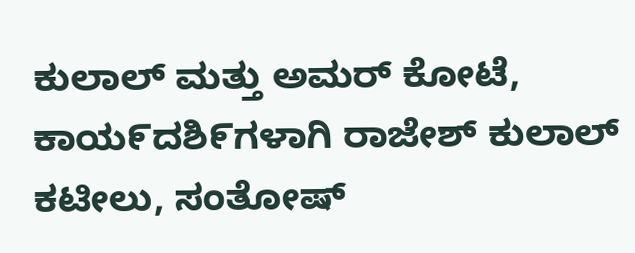ಕುಲಾಲ್ ಮತ್ತು ಅಮರ್ ಕೋಟೆ, ಕಾಯ೯ದಶಿ೯ಗಳಾಗಿ ರಾಜೇಶ್ ಕುಲಾಲ್ ಕಟೀಲು, ಸಂತೋಷ್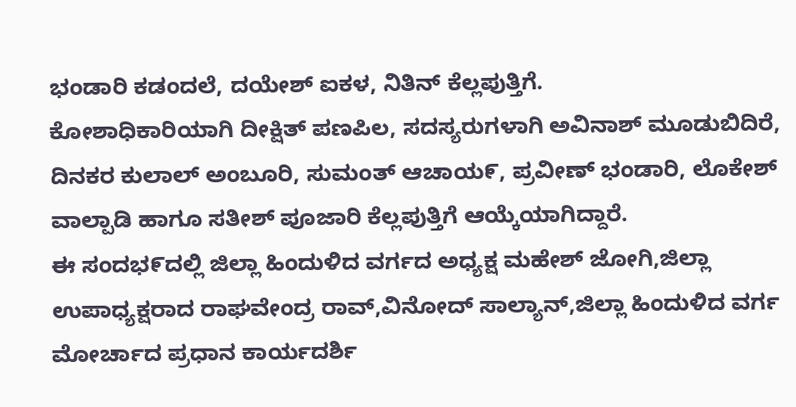ಭಂಡಾರಿ ಕಡಂದಲೆ, ದಯೇಶ್ ಐಕಳ, ನಿತಿನ್ ಕೆಲ್ಲಪುತ್ತಿಗೆ.
ಕೋಶಾಧಿಕಾರಿಯಾಗಿ ದೀಕ್ಷಿತ್ ಪಣಪಿಲ, ಸದಸ್ಯರುಗಳಾಗಿ ಅವಿನಾಶ್ ಮೂಡುಬಿದಿರೆ, ದಿನಕರ ಕುಲಾಲ್ ಅಂಬೂರಿ, ಸುಮಂತ್ ಆಚಾಯ೯, ಪ್ರವೀಣ್ ಭಂಡಾರಿ, ಲೊಕೇಶ್ ವಾಲ್ಪಾಡಿ ಹಾಗೂ ಸತೀಶ್ ಪೂಜಾರಿ ಕೆಲ್ಲಪುತ್ತಿಗೆ ಆಯ್ಕೆಯಾಗಿದ್ದಾರೆ.
ಈ ಸಂದಭ೯ದಲ್ಲಿ ಜಿಲ್ಲಾ ಹಿಂದುಳಿದ ವರ್ಗದ ಅಧ್ಯಕ್ಷ ಮಹೇಶ್ ಜೋಗಿ,ಜಿಲ್ಲಾ ಉಪಾಧ್ಯಕ್ಷರಾದ ರಾಘವೇಂದ್ರ ರಾವ್,ವಿನೋದ್ ಸಾಲ್ಯಾನ್,ಜಿಲ್ಲಾ ಹಿಂದುಳಿದ ವರ್ಗ ಮೋರ್ಚಾದ ಪ್ರಧಾನ ಕಾರ್ಯದರ್ಶಿ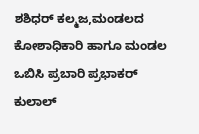ಶಶಿಧರ್ ಕಲ್ಮಜ,ಮಂಡಲದ ಕೋಶಾಧಿಕಾರಿ ಹಾಗೂ ಮಂಡಲ ಒಬಿಸಿ ಪ್ರಬಾರಿ ಪ್ರಭಾಕರ್ ಕುಲಾಲ್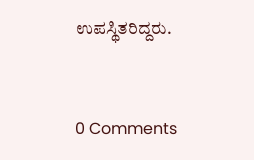ಉಪಸ್ಥಿತರಿದ್ದರು.


0 Comments